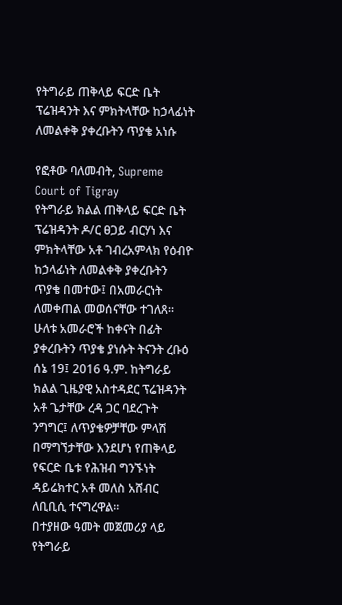የትግራይ ጠቅላይ ፍርድ ቤት ፕሬዝዳንት እና ምክትላቸው ከኃላፊነት ለመልቀቅ ያቀረቡትን ጥያቄ አነሱ

የፎቶው ባለመብት, Supreme Court of Tigray
የትግራይ ክልል ጠቅላይ ፍርድ ቤት ፕሬዝዳንት ዶ/ር ፀጋይ ብርሃነ እና ምክትላቸው አቶ ገብረአምላክ የዕብዮ ከኃላፊነት ለመልቀቅ ያቀረቡትን ጥያቄ በመተው፤ በአመራርነት ለመቀጠል መወሰናቸው ተገለጸ።
ሁለቱ አመራሮች ከቀናት በፊት ያቀረቡትን ጥያቄ ያነሱት ትናንት ረቡዕ ሰኔ 19፤ 2016 ዓ.ም. ከትግራይ ክልል ጊዜያዊ አስተዳደር ፕሬዝዳንት አቶ ጌታቸው ረዳ ጋር ባደረጉት ንግግር፤ ለጥያቄዎቻቸው ምላሽ በማግኘታቸው እንደሆነ የጠቅላይ የፍርድ ቤቱ የሕዝብ ግንኙነት ዳይሬክተር አቶ መለስ አሸብር ለቢቢሲ ተናግረዋል።
በተያዘው ዓመት መጀመሪያ ላይ የትግራይ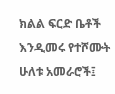ክልል ፍርድ ቤቶች እንዲመሩ የተሾሙት ሁለቱ አመራሮች፤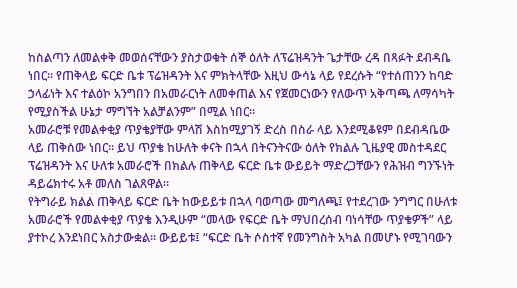ከስልጣን ለመልቀቅ መወሰናቸውን ያስታወቁት ሰኞ ዕለት ለፕሬዝዳንት ጌታቸው ረዳ በጻፉት ደብዳቤ ነበር። የጠቅላይ ፍርድ ቤቱ ፕሬዝዳንት እና ምክትላቸው እዚህ ውሳኔ ላይ የደረሱት “የተሰጠንን ከባድ ኃላፊነት እና ተልዕኮ አንግበን በአመራርነት ለመቀጠል እና የጀመርነውን የለውጥ አቅጣጫ ለማሳካት የሚያስችል ሁኔታ ማግኘት አልቻልንም” በሚል ነበር።
አመራሮቹ የመልቀቂያ ጥያቄያቸው ምላሽ እስከሚያገኝ ድረስ በስራ ላይ እንደሚቆዩም በደብዳቤው ላይ ጠቅሰው ነበር። ይህ ጥያቄ ከሁለት ቀናት በኋላ በትናንትናው ዕለት የክልሉ ጊዜያዊ መስተዳደር ፕሬዝዳንት እና ሁለቱ አመራሮች በክልሉ ጠቅላይ ፍርድ ቤቱ ውይይት ማድረጋቸውን የሕዝብ ግንኙነት ዳይሬክተሩ አቶ መለስ ገልጸዋል።
የትግራይ ክልል ጠቅላይ ፍርድ ቤት ከውይይቱ በኋላ ባወጣው መግለጫ፤ የተደረገው ንግግር በሁለቱ አመራሮች የመልቀቂያ ጥያቄ እንዲሁም “መላው የፍርድ ቤት ማህበረሰብ ባነሳቸው ጥያቄዎች” ላይ ያተኮረ እንደነበር አስታውቋል። ውይይቱ፤ “ፍርድ ቤት ሶስተኛ የመንግስት አካል በመሆኑ የሚገባውን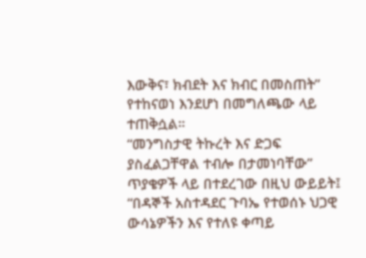እውቅና፣ ክብደት እና ክብር በመስጠት” የተከናወነ እንደሆነ በመግለጫው ላይ ተጠቅሷል።
“መንግስታዊ ትኩረት እና ድጋፍ ያስፈልጋቸዋል ተብሎ በታመነባቸው” ጥያቄዎች ላይ በተደረገው በዚህ ውይይት፤ “በዳኞች አስተዳደር ጉባኤ የተወሰኑ ህጋዊ ውሳኔዎችን እና የተለዩ ቀጣይ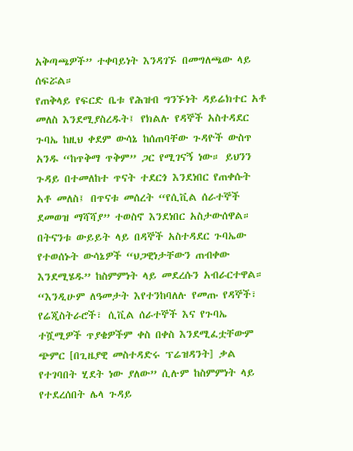አቅጣጫዎች” ተቀባይነት እንዳገኙ በመግለጫው ላይ ሰፍሯል።
የጠቅላይ የፍርድ ቤቱ የሕዝብ ግንኙነት ዳይሬክተር አቶ መለስ እንደሚያስረዱት፤ የክልሉ የዳኞች አስተዳደር ጉባኤ ከዚህ ቀደም ውሳኔ ከሰጠባቸው ጉዳዮች ውስጥ አንዱ “ከጥቅማ ጥቅም” ጋር የሚገናኝ ነው። ይህንን ጉዳይ በተመለከተ ጥናት ተደርጎ እንደነበር የጠቀሱት አቶ መለስ፤ በጥናቱ መሰረት “የሲቪል ሰራተኞች ደመወዝ ማሻሻያ” ተወስኖ እንደነበር አስታውሰዋል።
በትናንቱ ውይይት ላይ በዳኞች አስተዳደር ጉባኤው የተወሰኑት ውሳኔዎች “ህጋዊነታቸውን ጠብቀው እንደሚሄዱ” ከስምምነት ላይ መደረሱን አብራርተዋል።
“እንዲሁም ለዓመታት እየተንከባለሉ የመጡ የዳኞች፣ የሬጂስትራሮች፣ ሲቪል ሰራተኞች እና የጉባኤ ተሿሚዎች ጥያቄዎችም ቀስ በቀስ እንደሚፈቷቸውም ጭምር [በጊዜያዊ መስተዳድሩ ፕሬዝዳንት] ቃል የተገባበት ሂደት ነው ያለው” ሲሉም ከስምምነት ላይ የተደረሰበት ሌላ ጉዳይ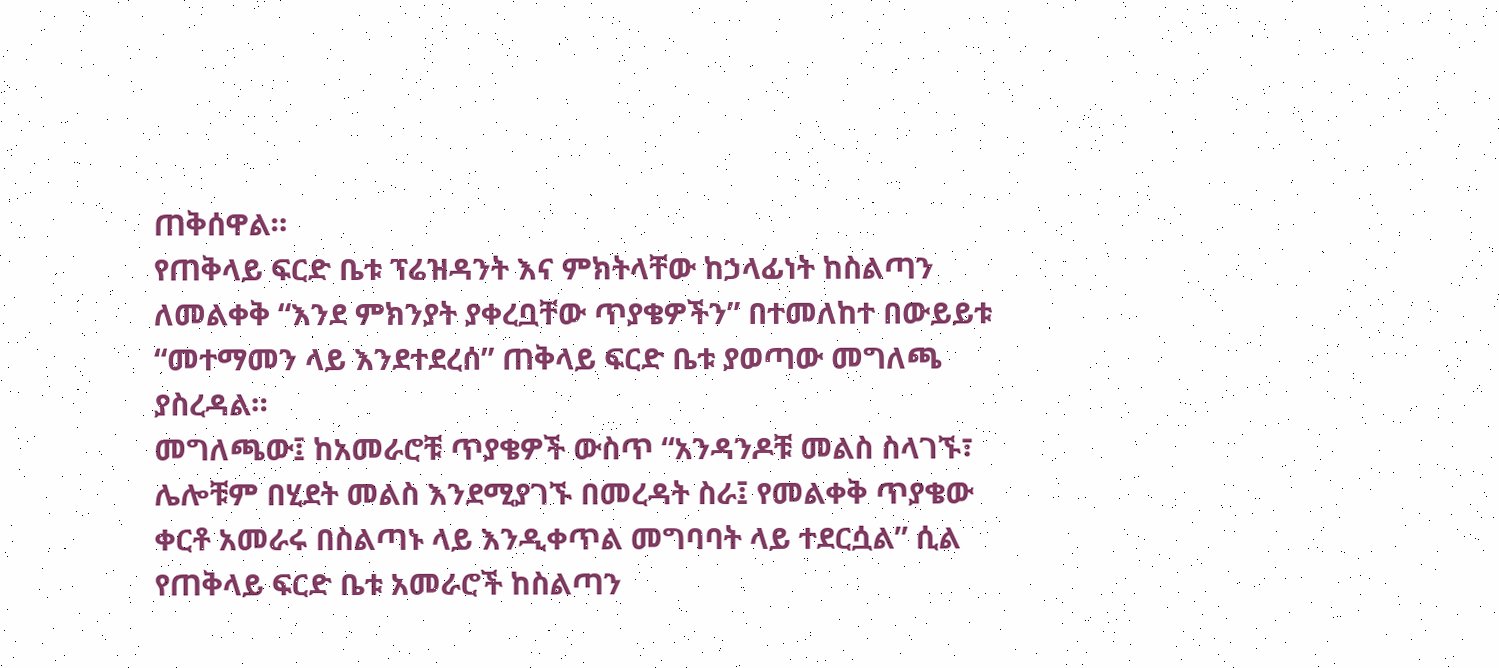ጠቅሰዋል።
የጠቅላይ ፍርድ ቤቱ ፕሬዝዳንት እና ምክትላቸው ከኃላፊነት ከስልጣን ለመልቀቅ “እንደ ምክንያት ያቀረቧቸው ጥያቄዎችን” በተመለከተ በውይይቱ “መተማመን ላይ እንደተደረሰ” ጠቅላይ ፍርድ ቤቱ ያወጣው መግለጫ ያስረዳል።
መግለጫው፤ ከአመራሮቹ ጥያቄዎች ውስጥ “አንዳንዶቹ መልስ ስላገኙ፣ ሌሎቹም በሂደት መልስ እንደሚያገኙ በመረዳት ስራ፤ የመልቀቅ ጥያቄው ቀርቶ አመራሩ በስልጣኑ ላይ እንዲቀጥል መግባባት ላይ ተደርሷል” ሲል የጠቅላይ ፍርድ ቤቱ አመራሮች ከስልጣን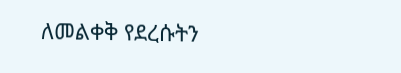ለመልቀቅ የደረሱትን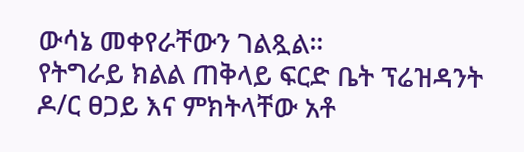ውሳኔ መቀየራቸውን ገልጿል።
የትግራይ ክልል ጠቅላይ ፍርድ ቤት ፕሬዝዳንት ዶ/ር ፀጋይ እና ምክትላቸው አቶ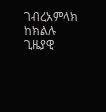ገብረአምላክ ከክልሉ ጊዜያዊ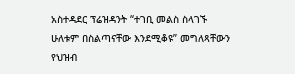አስተዳደር ፕሬዝዳንት “ተገቢ መልስ ስላገኙ ሁለቱም በስልጣናቸው እንደሚቆዩ” መግለጻቸውን የህዝብ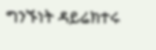ግንኙነት ዳይሬክተሩ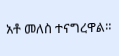አቶ መለስ ተናግረዋል።